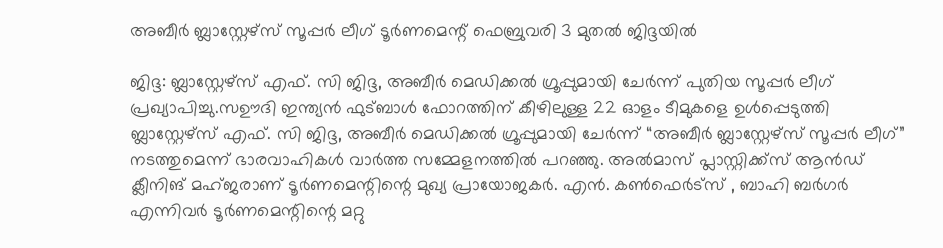അബീർ ബ്ലാസ്റ്റേഴ്‌സ് സൂപ്പർ ലീഗ് ടൂർണമെന്റ് ഫെബ്രുവരി 3 മുതൽ ജിദ്ദയിൽ

ജിദ്ദ: ബ്ലാസ്റ്റേഴ്‌സ് എഫ്. സി ജിദ്ദ, അബീർ മെഡിക്കൽ ഗ്രൂപ്പുമായി ചേർന്ന് പുതിയ സൂപ്പർ ലീഗ് പ്രഖ്യാപിച്ചു.സഊദി ഇന്ത്യൻ ഫുട്ബാൾ ഫോറത്തിന് കീഴിലുള്ള 22 ഓളം ടീമുകളെ ഉൾപ്പെടുത്തി ബ്ലാസ്റ്റേഴ്‌സ് എഫ്. സി ജിദ്ദ, അബീർ മെഡിക്കൽ ഗ്രൂപ്പുമായി ചേർന്ന് “അബീർ ബ്ലാസ്റ്റേഴ്‌സ് സൂപ്പർ ലീഗ്” നടത്തുമെന്ന് ഭാരവാഹികൾ വാർത്ത സമ്മേളനത്തിൽ പറഞ്ഞു. അൽമാസ് പ്ലാസ്റ്റിക്ക്സ് ആൻഡ് ക്ലീനിങ് മഹ്ജരാണ് ടൂർണമെന്റിന്റെ മുഖ്യ പ്രായോജകർ. എൻ. കൺഫെർട്സ് , ബാഹി ബർഗർ എന്നിവർ ടൂർണമെന്റിന്റെ മറ്റു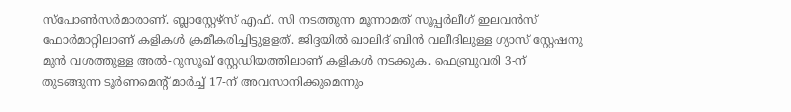സ്പോൺസർമാരാണ്. ബ്ലാസ്റ്റേഴ്‌സ് എഫ്. സി നടത്തുന്ന മൂന്നാമത് സൂപ്പർലീഗ് ഇലവൻസ് ഫോർമാറ്റിലാണ് കളികൾ ക്രമീകരിച്ചിട്ടുളളത്. ജിദ്ദയിൽ ഖാലിദ് ബിൻ വലീദിലുള്ള ഗ്യാസ്‌ സ്റ്റേഷനു മുൻ വശത്തുള്ള അൽ-റുസൂഖ് സ്റ്റേഡിയത്തിലാണ് കളികൾ നടക്കുക. ഫെബ്രുവരി 3-ന് തുടങ്ങുന്ന ടൂർണമെന്റ് മാർച്ച് 17-ന് അവസാനിക്കുമെന്നും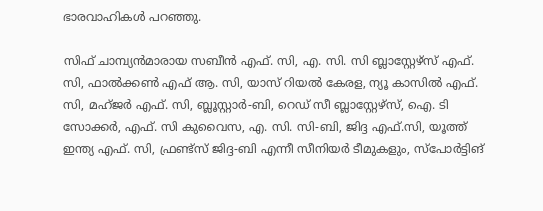ഭാരവാഹികൾ പറഞ്ഞു.

സിഫ് ചാമ്പ്യൻമാരായ സബീൻ എഫ്. സി, എ. സി. സി ബ്ലാസ്റ്റേഴ്‌സ് എഫ്. സി, ഫാൽക്കൺ എഫ് ആ. സി, യാസ് റിയൽ കേരള, ന്യൂ കാസിൽ എഫ്. സി, മഹ്ജർ എഫ്. സി, ബ്ലൂസ്റ്റാർ-ബി, റെഡ് സീ ബ്ലാസ്റ്റേഴ്‌സ്, ഐ. ടി സോക്കർ, എഫ്. സി കുവൈസ, എ. സി. സി-ബി, ജിദ്ദ എഫ്.സി, യൂത്ത് ഇന്ത്യ എഫ്. സി, ഫ്രണ്ട്‌സ് ജിദ്ദ-ബി എന്നീ സീനിയർ ടീമുകളും, സ്പോർട്ടിങ്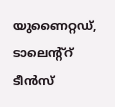യുണൈറ്റഡ്, ടാലെന്റ്റ് ടീൻസ്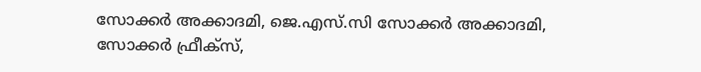സോക്കർ അക്കാദമി, ജെ.എസ്.സി സോക്കർ അക്കാദമി, സോക്കർ ഫ്രീക്സ്,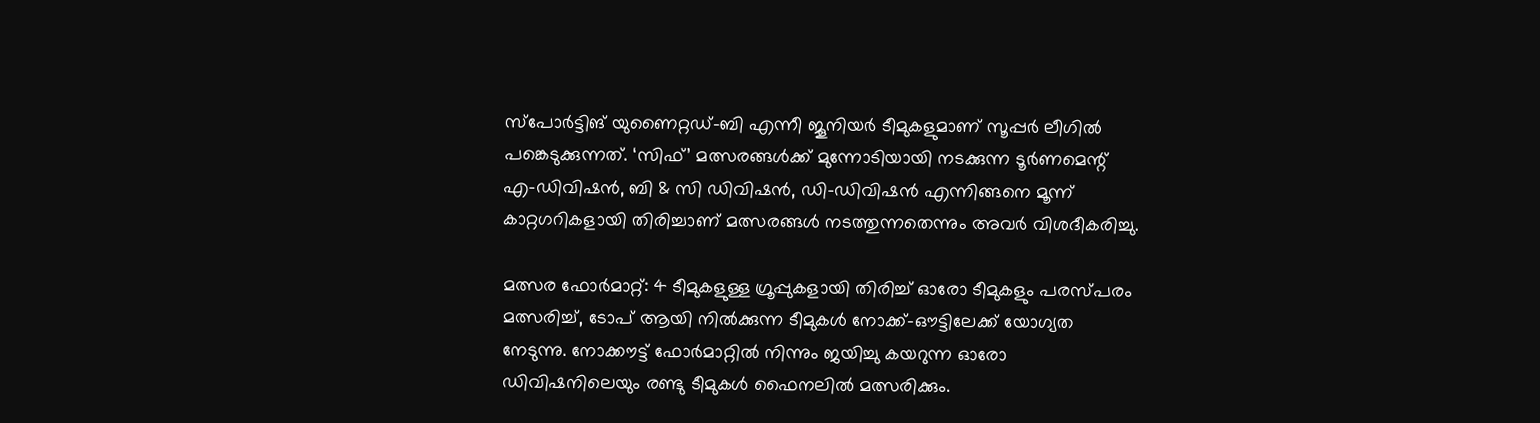സ്പോർട്ടിങ് യുണൈറ്റഡ്-ബി എന്നീ ജൂനിയർ ടീമുകളുമാണ് സൂപ്പർ ലീഗിൽ പങ്കെടുക്കുന്നത്. ‘സിഫ്’ മത്സരങ്ങൾക്ക് മുന്നോടിയായി നടക്കുന്ന ടൂർണമെന്റ് എ-ഡിവിഷൻ, ബി & സി ഡിവിഷൻ, ഡി-ഡിവിഷൻ എന്നിങ്ങനെ മൂന്ന് കാറ്റഗറികളായി തിരിച്ചാണ് മത്സരങ്ങൾ നടത്തുന്നതെന്നും അവർ വിശദീകരിച്ചു.

മത്സര ഫോർമാറ്റ്: 4 ടീമുകളുള്ള ഗ്രൂപ്പുകളായി തിരിച്ച് ഓരോ ടീമുകളും പരസ്പരം മത്സരിച്ച്, ടോപ് ആയി നിൽക്കുന്ന ടീമുകൾ നോക്ക്-ഔട്ടിലേക്ക് യോഗ്യത നേടുന്നു. നോക്കൗട്ട് ഫോർമാറ്റിൽ നിന്നും ജയിച്ചു കയറുന്ന ഓരോ ഡിവിഷനിലെയും രണ്ടു ടീമുകൾ ഫൈനലിൽ മത്സരിക്കും.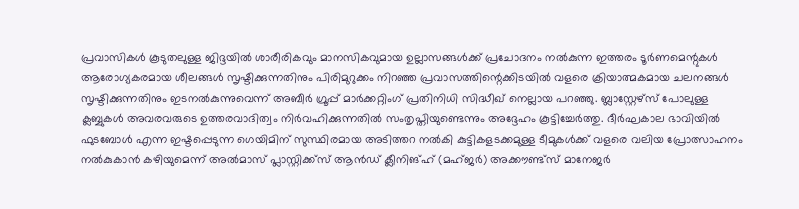പ്രവാസികൾ കൂടുതലുള്ള ജിദ്ദയിൽ ശാരീരികവും മാനസികവുമായ ഉല്ലാസങ്ങൾക്ക് പ്രചോദനം നൽകുന്ന ഇത്തരം ടൂർണമെന്റുകൾ ആരോഗ്യകരമായ ശീലങ്ങൾ സൃഷ്ടിക്കുന്നതിനും പിരിമുറുക്കം നിറഞ്ഞ പ്രവാസത്തിന്റെക്കിടയിൽ വളരെ ക്രിയാത്മകമായ ചലനങ്ങൾ സൃഷ്ടിക്കുന്നതിനും ഇടനൽകുന്നുവെന്ന് അബീർ ഗ്രൂപ്പ് മാർക്കറ്റിംഗ് പ്രതിനിധി സിദ്ധീഖ് നെല്ലായ പറഞ്ഞു. ബ്ലാസ്റ്റേഴ്‌സ് പോലുള്ള ക്ലബ്ബുകൾ അവരവരുടെ ഉത്തരവാദിത്വം നിർവഹിക്കുന്നതിൽ സംതൃപ്തിയുണ്ടെന്നും അദ്ദേഹം കൂട്ടിച്ചേർത്തു. ദീർഘകാല ഭാവിയിൽ ഫുടബോൾ എന്ന ഇഷ്ടപ്പെടുന്ന ഗെയിമിന് സുസ്ഥിരമായ അടിത്തറ നൽകി കുട്ടികളടക്കമുള്ള ടീമുകൾക്ക് വളരെ വലിയ പ്രോത്സാഹനം നൽകുകാൻ കഴിയുമെന്ന് അൽമാസ് പ്ലാസ്റ്റിക്ക്സ് ആൻഡ് ക്ലീനിങ്ഹ് (മഹ്ജർ) അക്കൗണ്ട്സ് മാനേജർ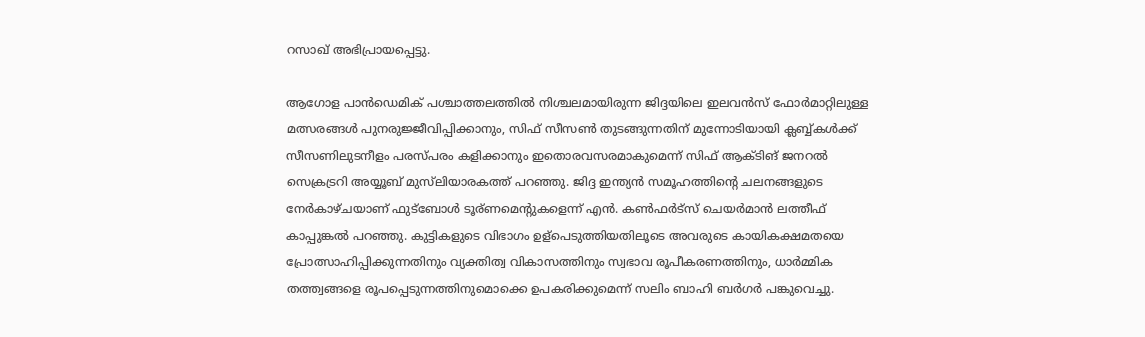റസാഖ് അഭിപ്രായപ്പെട്ടു.

ആഗോള പാൻഡെമിക് പശ്ചാത്തലത്തിൽ നിശ്ചലമായിരുന്ന ജിദ്ദയിലെ ഇലവൻസ് ഫോർമാറ്റിലുള്ള മത്സരങ്ങൾ പുനരുജ്ജീവിപ്പിക്കാനും, സിഫ് സീസൺ തുടങ്ങുന്നതിന് മുന്നോടിയായി ക്ലബ്ബ്കൾക്ക് സീസണിലുടനീളം പരസ്‌പരം കളിക്കാനും ഇതൊരവസരമാകുമെന്ന് സിഫ് ആക്ടിങ് ജനറൽ സെക്രട്രറി അയ്യൂബ് മുസ്‌ലിയാരകത്ത് പറഞ്ഞു. ജിദ്ദ ഇന്ത്യൻ സമൂഹത്തിന്റെ ചലനങ്ങളുടെ നേർകാഴ്ചയാണ് ഫുട്ബോൾ ടൂര്ണമെന്റുകളെന്ന് എൻ. കൺഫർട്സ് ചെയർമാൻ ലത്തീഫ് കാപ്പുങ്കൽ പറഞ്ഞു. കുട്ടികളുടെ വിഭാഗം ഉള്പെടുത്തിയതിലൂടെ അവരുടെ കായികക്ഷമതയെ പ്രോത്സാഹിപ്പിക്കുന്നതിനും വ്യക്തിത്വ വികാസത്തിനും സ്വഭാവ രൂപീകരണത്തിനും, ധാർമ്മിക തത്ത്വങ്ങളെ രൂപപ്പെടുന്നത്തിനുമൊക്കെ ഉപകരിക്കുമെന്ന് സലിം ബാഹി ബർഗർ പങ്കുവെച്ചു.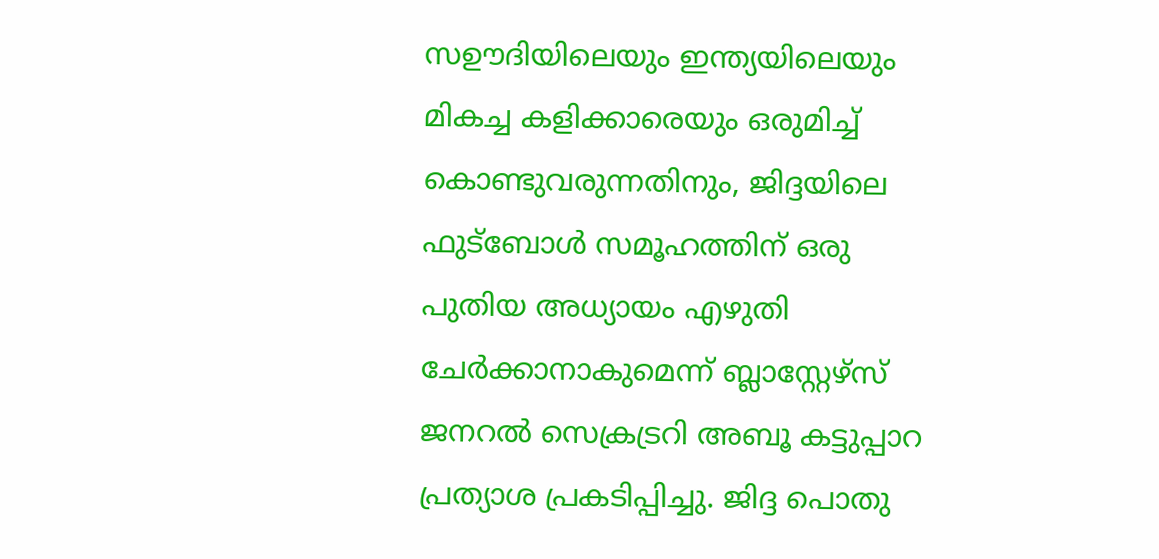സഊദിയിലെയും ഇന്ത്യയിലെയും മികച്ച കളിക്കാരെയും ഒരുമിച്ച് കൊണ്ടുവരുന്നതിനും, ജിദ്ദയിലെ ഫുട്‌ബോൾ സമൂഹത്തിന് ഒരു പുതിയ അധ്യായം എഴുതി ചേർക്കാനാകുമെന്ന് ബ്ലാസ്റ്റേഴ്‌സ് ജനറൽ സെക്രട്രറി അബൂ കട്ടുപ്പാറ പ്രത്യാശ പ്രകടിപ്പിച്ചു. ജിദ്ദ പൊതു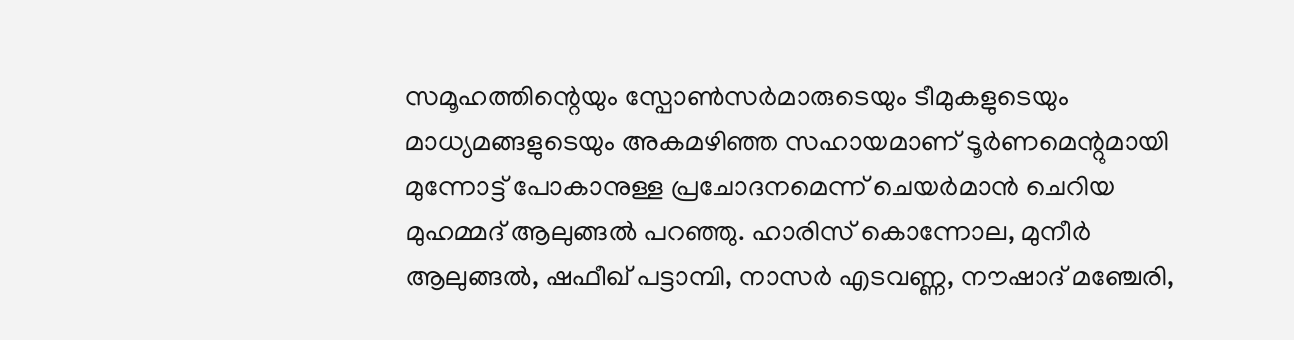സമൂഹത്തിന്റെയും സ്പോൺസർമാരുടെയും ടീമുകളുടെയും മാധ്യമങ്ങളുടെയും അകമഴിഞ്ഞ സഹായമാണ് ടൂർണമെന്റുമായി മുന്നോട്ട് പോകാനുള്ള പ്രചോദനമെന്ന് ചെയർമാൻ ചെറിയ മുഹമ്മദ് ആലുങ്ങൽ പറഞ്ഞു. ഹാരിസ് കൊന്നോല, മുനീർ ആലുങ്ങൽ, ഷഫീഖ് പട്ടാമ്പി, നാസർ എടവണ്ണ, നൗഷാദ് മഞ്ചേരി,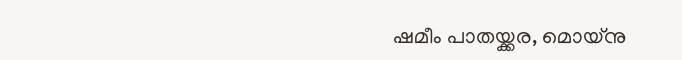ഷമീം പാതയ്ക്കര, മൊയ്‌നു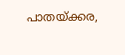പാതയ്ക്കര,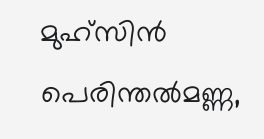മുഹ്‌സിൻ പെരിന്തൽമണ്ണ,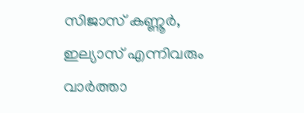സിജാസ് കണ്ണൂർ, ഇല്യാസ് എന്നിവരും വാർത്താ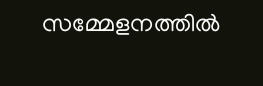സമ്മേളനത്തിൽ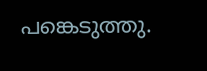പങ്കെടുത്തു.